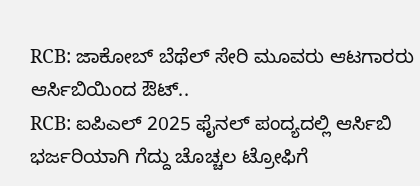RCB: ಜಾಕೋಬ್ ಬೆಥೆಲ್ ಸೇರಿ ಮೂವರು ಆಟಗಾರರು ಆರ್ಸಿಬಿಯಿಂದ ಔಟ್..
RCB: ಐಪಿಎಲ್ 2025 ಫೈನಲ್ ಪಂದ್ಯದಲ್ಲಿ ಆರ್ಸಿಬಿ ಭರ್ಜರಿಯಾಗಿ ಗೆದ್ದು ಚೊಚ್ಚಲ ಟ್ರೋಫಿಗೆ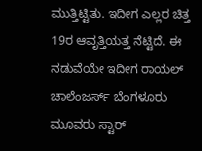ಮುತ್ತಿಟ್ಟಿತು. ಇದೀಗ ಎಲ್ಲರ ಚಿತ್ತ 19ರ ಆವೃತ್ತಿಯತ್ತ ನೆಟ್ಟಿದೆ. ಈ ನಡುವೆಯೇ ಇದೀಗ ರಾಯಲ್ ಚಾಲೆಂಜರ್ಸ್ ಬೆಂಗಳೂರು ಮೂವರು ಸ್ಟಾರ್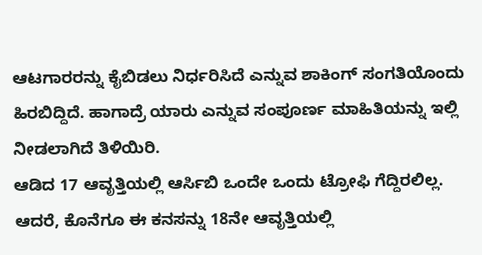ಆಟಗಾರರನ್ನು ಕೈಬಿಡಲು ನಿರ್ಧರಿಸಿದೆ ಎನ್ನುವ ಶಾಕಿಂಗ್ ಸಂಗತಿಯೊಂದು ಹಿರಬಿದ್ದಿದೆ. ಹಾಗಾದ್ರೆ ಯಾರು ಎನ್ನುವ ಸಂಪೂರ್ಣ ಮಾಹಿತಿಯನ್ನು ಇಲ್ಲಿ ನೀಡಲಾಗಿದೆ ತಿಳಿಯಿರಿ.
ಆಡಿದ 17 ಆವೃತ್ತಿಯಲ್ಲಿ ಆರ್ಸಿಬಿ ಒಂದೇ ಒಂದು ಟ್ರೋಫಿ ಗೆದ್ದಿರಲಿಲ್ಲ. ಆದರೆ, ಕೊನೆಗೂ ಈ ಕನಸನ್ನು 18ನೇ ಆವೃತ್ತಿಯಲ್ಲಿ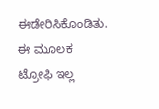ಈಡೇರಿಸಿಕೊಂಡಿತು. ಈ ಮೂಲಕ ಟ್ರೋಫಿ ಇಲ್ಲ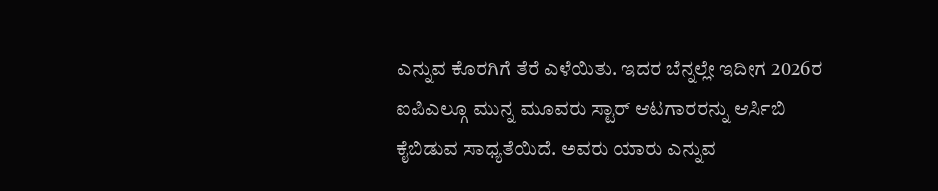ಎನ್ನುವ ಕೊರಗಿಗೆ ತೆರೆ ಎಳೆಯಿತು. ಇದರ ಬೆನ್ನಲ್ಲೇ ಇದೀಗ 2026ರ ಐಪಿಎಲ್ಗೂ ಮುನ್ನ ಮೂವರು ಸ್ಟಾರ್ ಆಟಗಾರರನ್ನು ಆರ್ಸಿಬಿ ಕೈಬಿಡುವ ಸಾಧ್ಯತೆಯಿದೆ. ಅವರು ಯಾರು ಎನ್ನುವ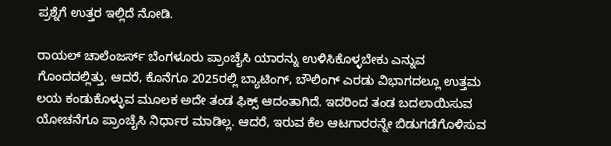ಪ್ರಶ್ನೆಗೆ ಉತ್ತರ ಇಲ್ಲಿದೆ ನೋಡಿ.

ರಾಯಲ್ ಚಾಲೆಂಜರ್ಸ್ ಬೆಂಗಳೂರು ಪ್ರಾಂಚೈಸಿ ಯಾರನ್ನು ಉಳಿಸಿಕೊಳ್ಳಬೇಕು ಎನ್ನುವ ಗೊಂದದಲ್ಲಿತ್ತು. ಆದರೆ, ಕೊನೆಗೂ 2025ರಲ್ಲಿ ಬ್ಯಾಟಿಂಗ್, ಬೌಲಿಂಗ್ ಎರಡು ವಿಭಾಗದಲ್ಲೂ ಉತ್ತಮ ಲಯ ಕಂಡುಕೊಳ್ಳುವ ಮೂಲಕ ಅದೇ ತಂಡ ಫಿಕ್ಸ್ ಆದಂತಾಗಿದೆ. ಇದರಿಂದ ತಂಡ ಬದಲಾಯಿಸುವ ಯೋಚನೆಗೂ ಪ್ರಾಂಚೈಸಿ ನಿರ್ಧಾರ ಮಾಡಿಲ್ಲ. ಆದರೆ, ಇರುವ ಕೆಲ ಆಟಗಾರರನ್ನೇ ಬಿಡುಗಡೆಗೊಳಿಸುವ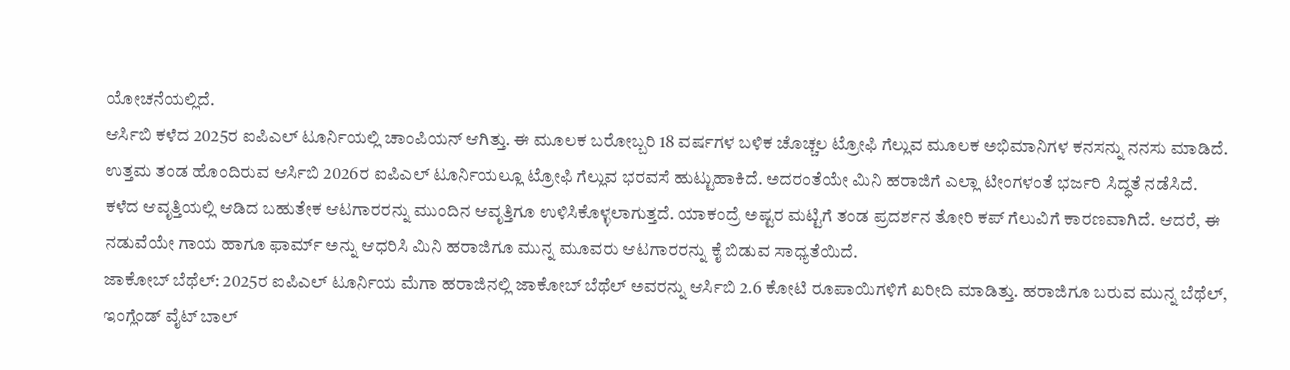ಯೋಚನೆಯಲ್ಲಿದೆ.
ಆರ್ಸಿಬಿ ಕಳೆದ 2025ರ ಐಪಿಎಲ್ ಟೂರ್ನಿಯಲ್ಲಿ ಚಾಂಪಿಯನ್ ಆಗಿತ್ತು. ಈ ಮೂಲಕ ಬರೋಬ್ಬರಿ 18 ವರ್ಷಗಳ ಬಳಿಕ ಚೊಚ್ಚಲ ಟ್ರೋಫಿ ಗೆಲ್ಲುವ ಮೂಲಕ ಅಭಿಮಾನಿಗಳ ಕನಸನ್ನು ನನಸು ಮಾಡಿದೆ. ಉತ್ತಮ ತಂಡ ಹೊಂದಿರುವ ಆರ್ಸಿಬಿ 2026ರ ಐಪಿಎಲ್ ಟೂರ್ನಿಯಲ್ಲೂ ಟ್ರೋಫಿ ಗೆಲ್ಲುವ ಭರವಸೆ ಹುಟ್ಟುಹಾಕಿದೆ. ಅದರಂತೆಯೇ ಮಿನಿ ಹರಾಜಿಗೆ ಎಲ್ಲಾ ಟೀಂಗಳಂತೆ ಭರ್ಜರಿ ಸಿದ್ಧತೆ ನಡೆಸಿದೆ.
ಕಳೆದ ಆವೃತ್ತಿಯಲ್ಲಿ ಆಡಿದ ಬಹುತೇಕ ಆಟಗಾರರನ್ನು ಮುಂದಿನ ಆವೃತ್ತಿಗೂ ಉಳಿಸಿಕೊಳ್ಳಲಾಗುತ್ತದೆ. ಯಾಕಂದ್ರೆ ಅಷ್ಟರ ಮಟ್ಟಿಗೆ ತಂಡ ಪ್ರದರ್ಶನ ತೋರಿ ಕಪ್ ಗೆಲುವಿಗೆ ಕಾರಣವಾಗಿದೆ. ಆದರೆ, ಈ ನಡುವೆಯೇ ಗಾಯ ಹಾಗೂ ಫಾರ್ಮ್ ಅನ್ನು ಆಧರಿಸಿ ಮಿನಿ ಹರಾಜಿಗೂ ಮುನ್ನ ಮೂವರು ಆಟಗಾರರನ್ನು ಕೈ ಬಿಡುವ ಸಾಧ್ಯತೆಯಿದೆ.
ಜಾಕೋಬ್ ಬೆಥೆಲ್: 2025ರ ಐಪಿಎಲ್ ಟೂರ್ನಿಯ ಮೆಗಾ ಹರಾಜಿನಲ್ಲಿ ಜಾಕೋಬ್ ಬೆಥೆಲ್ ಅವರನ್ನು ಆರ್ಸಿಬಿ 2.6 ಕೋಟಿ ರೂಪಾಯಿಗಳಿಗೆ ಖರೀದಿ ಮಾಡಿತ್ತು. ಹರಾಜಿಗೂ ಬರುವ ಮುನ್ನ ಬೆಥೆಲ್, ಇಂಗ್ಲೆಂಡ್ ವೈಟ್ ಬಾಲ್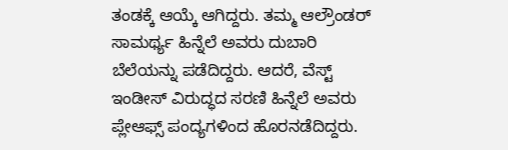ತಂಡಕ್ಕೆ ಆಯ್ಕೆ ಆಗಿದ್ದರು. ತಮ್ಮ ಆಲ್ರೌಂಡರ್ ಸಾಮರ್ಥ್ಯ ಹಿನ್ನೆಲೆ ಅವರು ದುಬಾರಿ ಬೆಲೆಯನ್ನು ಪಡೆದಿದ್ದರು. ಆದರೆ, ವೆಸ್ಟ್ ಇಂಡೀಸ್ ವಿರುದ್ಧದ ಸರಣಿ ಹಿನ್ನೆಲೆ ಅವರು ಪ್ಲೇಆಫ್ಸ್ ಪಂದ್ಯಗಳಿಂದ ಹೊರನಡೆದಿದ್ದರು.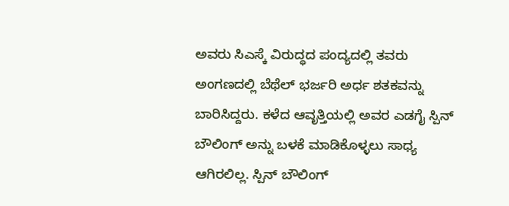ಅವರು ಸಿಎಸ್ಕೆ ವಿರುದ್ಧದ ಪಂದ್ಯದಲ್ಲಿ ತವರು ಅಂಗಣದಲ್ಲಿ ಬೆಥೆಲ್ ಭರ್ಜರಿ ಅರ್ಧ ಶತಕವನ್ನು ಬಾರಿಸಿದ್ದರು. ಕಳೆದ ಆವೃತ್ತಿಯಲ್ಲಿ ಅವರ ಎಡಗೈ ಸ್ಪಿನ್ ಬೌಲಿಂಗ್ ಅನ್ನು ಬಳಕೆ ಮಾಡಿಕೊಳ್ಳಲು ಸಾಧ್ಯ ಆಗಿರಲಿಲ್ಲ. ಸ್ಪಿನ್ ಬೌಲಿಂಗ್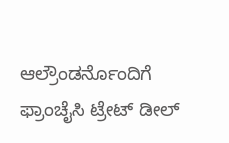ಆಲ್ರೌಂಡರ್ನೊಂದಿಗೆ ಫ್ರಾಂಚೈಸಿ ಟ್ರೇಟ್ ಡೀಲ್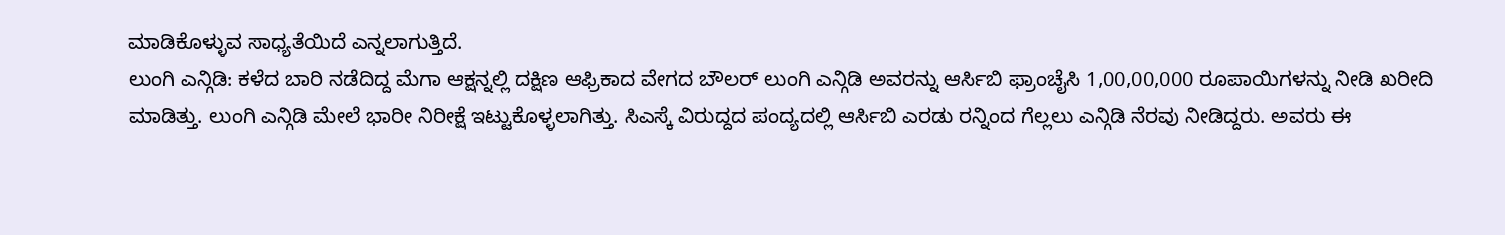ಮಾಡಿಕೊಳ್ಳುವ ಸಾಧ್ಯತೆಯಿದೆ ಎನ್ನಲಾಗುತ್ತಿದೆ.
ಲುಂಗಿ ಎನ್ಗಿಡಿ: ಕಳೆದ ಬಾರಿ ನಡೆದಿದ್ದ ಮೆಗಾ ಆಕ್ಷನ್ನಲ್ಲಿ ದಕ್ಷಿಣ ಆಫ್ರಿಕಾದ ವೇಗದ ಬೌಲರ್ ಲುಂಗಿ ಎನ್ಗಿಡಿ ಅವರನ್ನು ಆರ್ಸಿಬಿ ಫ್ರಾಂಚೈಸಿ 1,00,00,000 ರೂಪಾಯಿಗಳನ್ನು ನೀಡಿ ಖರೀದಿ ಮಾಡಿತ್ತು. ಲುಂಗಿ ಎನ್ಗಿಡಿ ಮೇಲೆ ಭಾರೀ ನಿರೀಕ್ಷೆ ಇಟ್ಟುಕೊಳ್ಳಲಾಗಿತ್ತು. ಸಿಎಸ್ಕೆ ವಿರುದ್ದದ ಪಂದ್ಯದಲ್ಲಿ ಆರ್ಸಿಬಿ ಎರಡು ರನ್ನಿಂದ ಗೆಲ್ಲಲು ಎನ್ಗಿಡಿ ನೆರವು ನೀಡಿದ್ದರು. ಅವರು ಈ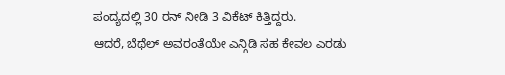ಪಂದ್ಯದಲ್ಲಿ 30 ರನ್ ನೀಡಿ 3 ವಿಕೆಟ್ ಕಿತ್ತಿದ್ದರು.
ಆದರೆ, ಬೆಥೆಲ್ ಅವರಂತೆಯೇ ಎನ್ಗಿಡಿ ಸಹ ಕೇವಲ ಎರಡು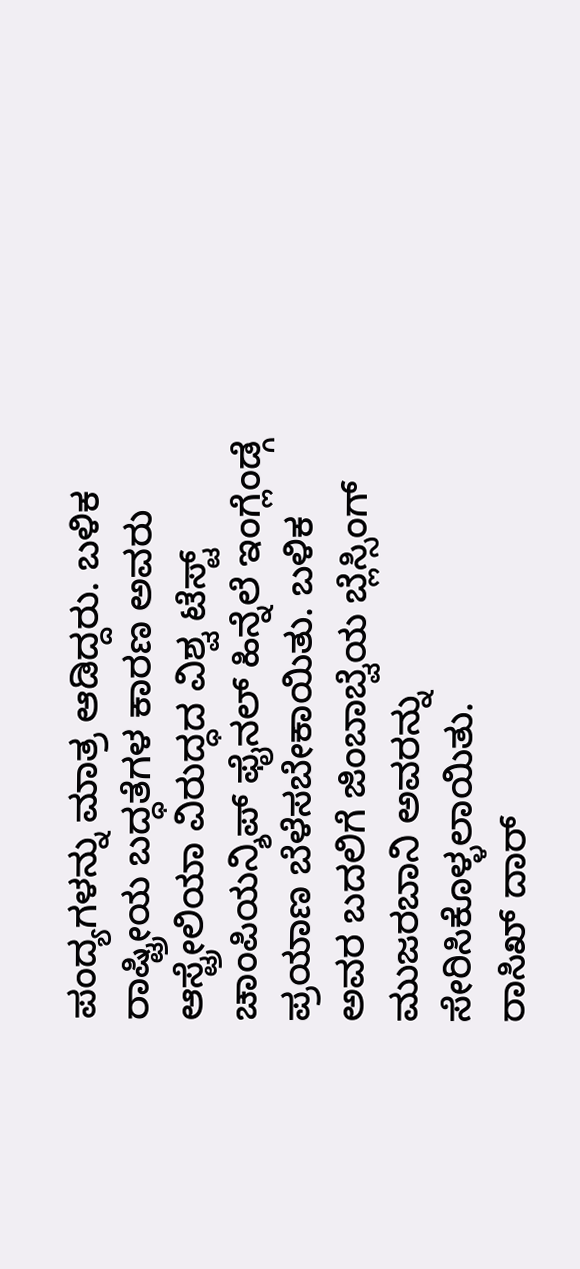ಪಂದ್ಯಗಳನ್ನು ಮಾತ್ರ ಆಡಿದ್ದರು. ಬಳಿಕ ರಾಷ್ಟ್ರೀಯ ಬದ್ಧತೆಗಳ ಕಾರಣ ಅವರು ಆಸ್ಟ್ರೇಲಿಯಾ ವಿರುದ್ಧದ ವಿಶ್ವ ಟೆಸ್ಟ್ ಚಾಂಪಿಯನ್ಶಿಪ್ ಫೈನಲ್ ಹಿನ್ನೆಲೆ ಇಂಗ್ಲೆಂಡ್ಗೆ ಪ್ರಯಾಣ ಬೆಳೆಸಬೇಕಾಯಿತು. ಬಳಿಕ ಅವರ ಬದಲಿಗೆ ಜಿಂಬಾಬ್ವೆಯ ಬ್ಲೆಸ್ಸಿಂಗ್ ಮುಜರಬಾನಿ ಅವರನ್ನು ಸೇರಿಸಿಕೊಳ್ಳಲಾಯಿತು.
ರಾಸಿಖ್ ದಾರ್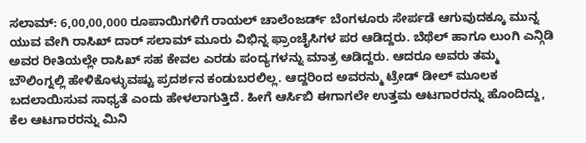ಸಲಾಮ್: 6,00,00,000 ರೂಪಾಯಿಗಳಿಗೆ ರಾಯಲ್ ಚಾಲೆಂಜರ್ಡ್ ಬೆಂಗಳೂರು ಸೇರ್ಪಡೆ ಆಗುವುದಕ್ಕೂ ಮುನ್ನ ಯುವ ವೇಗಿ ರಾಸಿಖ್ ದಾರ್ ಸಲಾಮ್ ಮೂರು ವಿಭಿನ್ನ ಫ್ರಾಂಚೈಸಿಗಳ ಪರ ಆಡಿದ್ದರು. ಬೆಥೆಲ್ ಹಾಗೂ ಲುಂಗಿ ಎನ್ಗಿಡಿ ಅವರ ರೀತಿಯಲ್ಲೇ ರಾಸಿಖ್ ಸಹ ಕೇವಲ ಎರಡು ಪಂದ್ಯಗಳನ್ನು ಮಾತ್ರ ಆಡಿದ್ದರು. ಆದರೂ ಅವರು ತಮ್ಮ ಬೌಲಿಂಗ್ನಲ್ಲಿ ಹೇಳಿಕೊಳ್ಳುವಷ್ಟು ಪ್ರದರ್ಶನ ಕಂಡುಬರಲಿಲ್ಲ. ಆದ್ದರಿಂದ ಅವರನ್ಮು ಟ್ರೇಡ್ ಡೀಲ್ ಮೂಲಕ ಬದಲಾಯಿಸುವ ಸಾಧ್ಯತೆ ಎಂದು ಹೇಳಲಾಗುತ್ತಿದೆ. ಹೀಗೆ ಆರ್ಸಿಬಿ ಈಗಾಗಲೇ ಉತ್ತಮ ಆಟಗಾರರನ್ನು ಹೊಂದಿದ್ದು, ಕೆಲ ಆಟಗಾರರನ್ನು ಮಿನಿ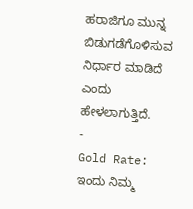ಹರಾಜಿಗೂ ಮುನ್ನ ಬಿಡುಗಡೆಗೊಳಿಸುವ ನಿರ್ಧಾರ ಮಾಡಿದೆ ಎಂದು ಹೇಳಲಾಗುತ್ತಿದೆ.
-
Gold Rate: ಇಂದು ನಿಮ್ಮ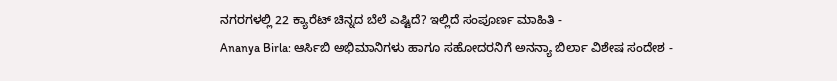ನಗರಗಳಲ್ಲಿ 22 ಕ್ಯಾರೆಟ್ ಚಿನ್ನದ ಬೆಲೆ ಎಷ್ಟಿದೆ? ಇಲ್ಲಿದೆ ಸಂಪೂರ್ಣ ಮಾಹಿತಿ -
Ananya Birla: ಆರ್ಸಿಬಿ ಅಭಿಮಾನಿಗಳು ಹಾಗೂ ಸಹೋದರನಿಗೆ ಅನನ್ಯಾ ಬಿರ್ಲಾ ವಿಶೇಷ ಸಂದೇಶ -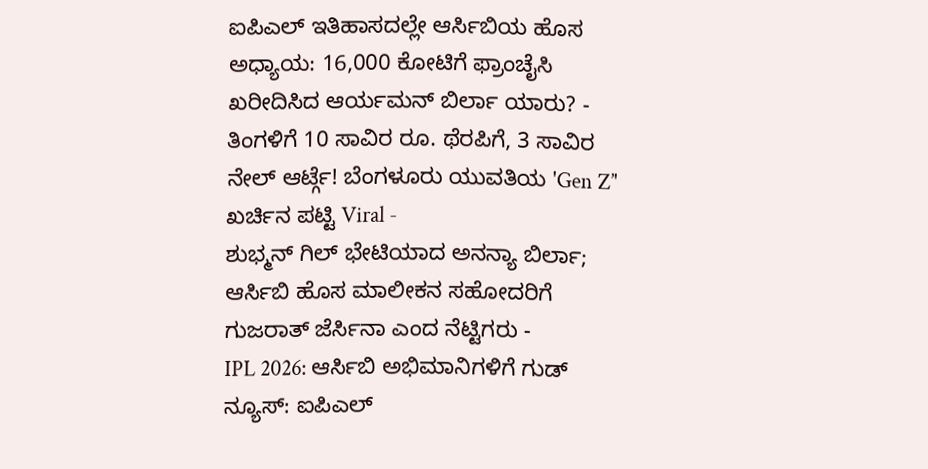ಐಪಿಎಲ್ ಇತಿಹಾಸದಲ್ಲೇ ಆರ್ಸಿಬಿಯ ಹೊಸ ಅಧ್ಯಾಯ: 16,000 ಕೋಟಿಗೆ ಫ್ರಾಂಚೈಸಿ ಖರೀದಿಸಿದ ಆರ್ಯಮನ್ ಬಿರ್ಲಾ ಯಾರು? -
ತಿಂಗಳಿಗೆ 10 ಸಾವಿರ ರೂ. ಥೆರಪಿಗೆ, 3 ಸಾವಿರ ನೇಲ್ ಆರ್ಟ್ಗೆ! ಬೆಂಗಳೂರು ಯುವತಿಯ 'Gen Z’' ಖರ್ಚಿನ ಪಟ್ಟಿ Viral -
ಶುಭ್ಮನ್ ಗಿಲ್ ಭೇಟಿಯಾದ ಅನನ್ಯಾ ಬಿರ್ಲಾ; ಆರ್ಸಿಬಿ ಹೊಸ ಮಾಲೀಕನ ಸಹೋದರಿಗೆ ಗುಜರಾತ್ ಜೆರ್ಸಿನಾ ಎಂದ ನೆಟ್ಟಿಗರು -
IPL 2026: ಆರ್ಸಿಬಿ ಅಭಿಮಾನಿಗಳಿಗೆ ಗುಡ್ ನ್ಯೂಸ್: ಐಪಿಎಲ್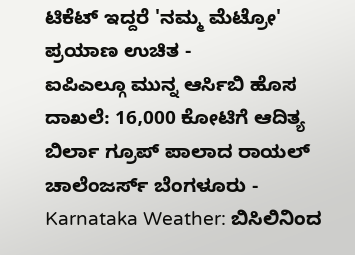ಟಿಕೆಟ್ ಇದ್ದರೆ 'ನಮ್ಮ ಮೆಟ್ರೋ' ಪ್ರಯಾಣ ಉಚಿತ -
ಐಪಿಎಲ್ಗೂ ಮುನ್ನ ಆರ್ಸಿಬಿ ಹೊಸ ದಾಖಲೆ: 16,000 ಕೋಟಿಗೆ ಆದಿತ್ಯ ಬಿರ್ಲಾ ಗ್ರೂಪ್ ಪಾಲಾದ ರಾಯಲ್ ಚಾಲೆಂಜರ್ಸ್ ಬೆಂಗಳೂರು -
Karnataka Weather: ಬಿಸಿಲಿನಿಂದ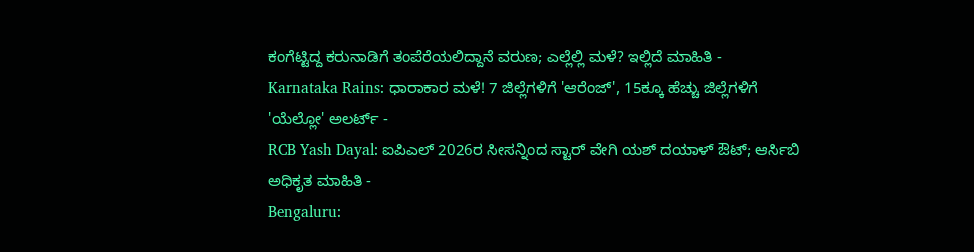ಕಂಗೆಟ್ಟಿದ್ದ ಕರುನಾಡಿಗೆ ತಂಪೆರೆಯಲಿದ್ದಾನೆ ವರುಣ; ಎಲ್ಲೆಲ್ಲಿ ಮಳೆ? ಇಲ್ಲಿದೆ ಮಾಹಿತಿ -
Karnataka Rains: ಧಾರಾಕಾರ ಮಳೆ! 7 ಜಿಲ್ಲೆಗಳಿಗೆ 'ಆರೆಂಜ್', 15ಕ್ಕೂ ಹೆಚ್ಚು ಜಿಲ್ಲೆಗಳಿಗೆ 'ಯೆಲ್ಲೋ' ಅಲರ್ಟ್ -
RCB Yash Dayal: ಐಪಿಎಲ್ 2026ರ ಸೀಸನ್ನಿಂದ ಸ್ಟಾರ್ ವೇಗಿ ಯಶ್ ದಯಾಳ್ ಔಟ್; ಆರ್ಸಿಬಿ ಅಧಿಕೃತ ಮಾಹಿತಿ -
Bengaluru: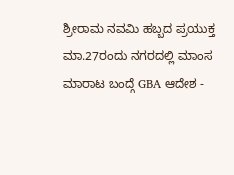ಶ್ರೀರಾಮ ನವಮಿ ಹಬ್ಬದ ಪ್ರಯುಕ್ತ ಮಾ.27ರಂದು ನಗರದಲ್ಲಿ ಮಾಂಸ ಮಾರಾಟ ಬಂದ್ಗೆ GBA ಆದೇಶ -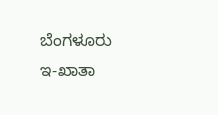ಬೆಂಗಳೂರು ಇ-ಖಾತಾ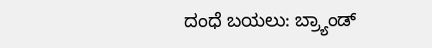ದಂಧೆ ಬಯಲು: ಬ್ರ್ಯಾಂಡ್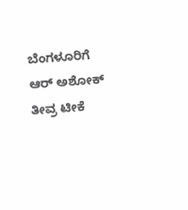ಬೆಂಗಳೂರಿಗೆ ಆರ್ ಅಶೋಕ್ ತೀವ್ರ ಟೀಕೆ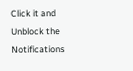Click it and Unblock the Notifications